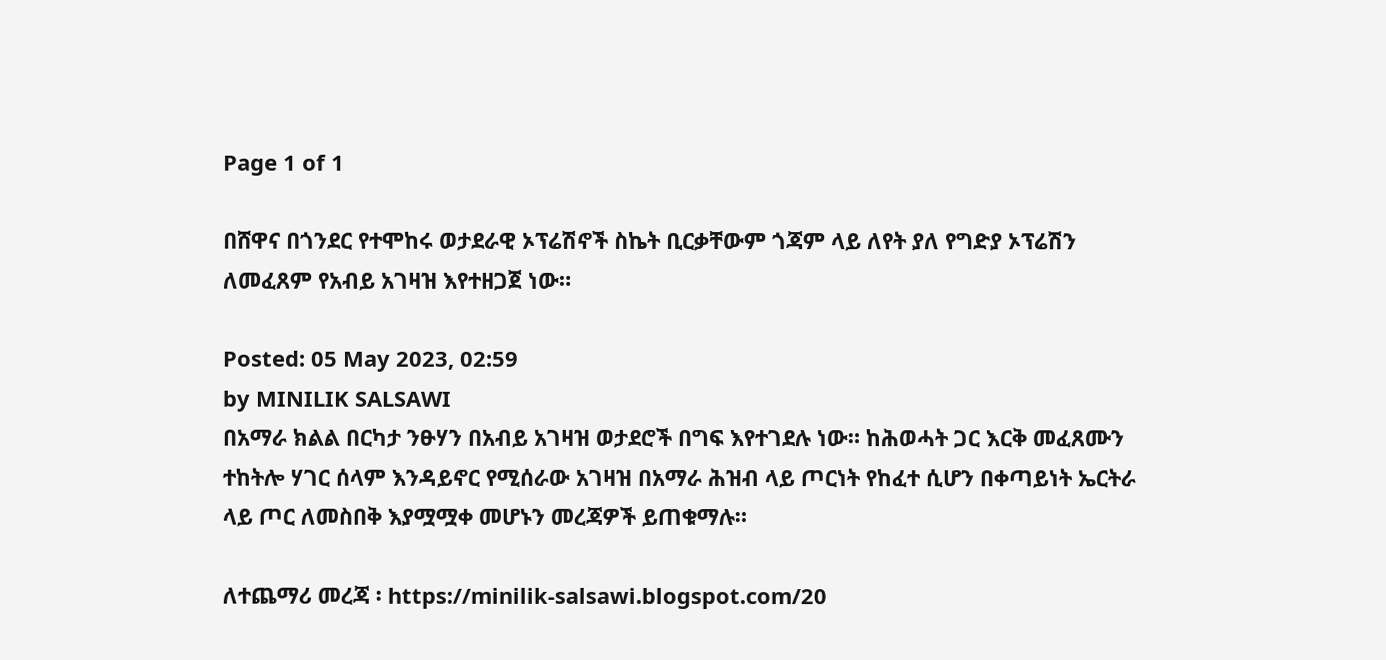Page 1 of 1

በሸዋና በጎንደር የተሞከሩ ወታደራዊ ኦፕሬሽኖች ስኬት ቢርቃቸውም ጎጃም ላይ ለየት ያለ የግድያ ኦፕሬሽን ለመፈጸም የአብይ አገዛዝ እየተዘጋጀ ነው።

Posted: 05 May 2023, 02:59
by MINILIK SALSAWI
በአማራ ክልል በርካታ ንፁሃን በአብይ አገዛዝ ወታደሮች በግፍ እየተገደሉ ነው። ከሕወሓት ጋር እርቅ መፈጸሙን ተከትሎ ሃገር ሰላም እንዳይኖር የሚሰራው አገዛዝ በአማራ ሕዝብ ላይ ጦርነት የከፈተ ሲሆን በቀጣይነት ኤርትራ ላይ ጦር ለመስበቅ እያሟሟቀ መሆኑን መረጃዎች ይጠቁማሉ።

ለተጨማሪ መረጃ ፡ https://minilik-salsawi.blogspot.com/20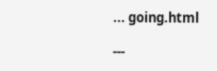... going.html

---